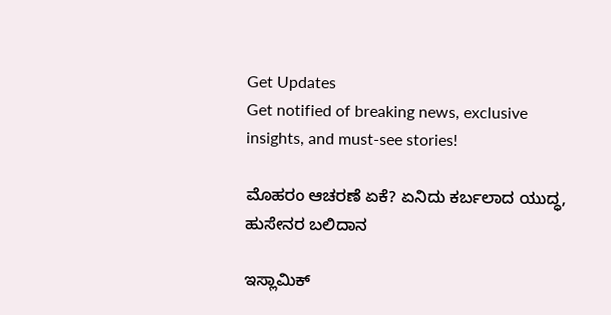Get Updates
Get notified of breaking news, exclusive insights, and must-see stories!

ಮೊಹರಂ ಆಚರಣೆ ಏಕೆ? ಏನಿದು ಕರ್ಬಲಾದ ಯುದ್ಧ, ಹುಸೇನರ ಬಲಿದಾನ

ಇಸ್ಲಾಮಿಕ್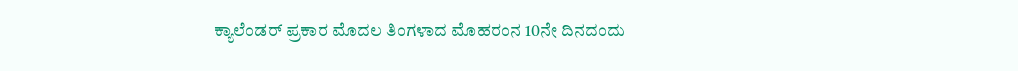ಕ್ಯಾಲೆಂಡರ್ ಪ್ರಕಾರ ಮೊದಲ ತಿಂಗಳಾದ ಮೊಹರಂನ 10ನೇ ದಿನದಂದು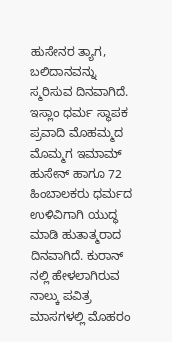ಹುಸೇನರ ತ್ಯಾಗ, ಬಲಿದಾನವನ್ನು ಸ್ಮರಿಸುವ ದಿನವಾಗಿದೆ. ಇಸ್ಲಾಂ ಧರ್ಮ ಸ್ಥಾಪಕ ಪ್ರವಾದಿ ಮೊಹಮ್ಮದ ಮೊಮ್ಮಗ ಇಮಾಮ್ ಹುಸೇನ್ ಹಾಗೂ 72 ಹಿಂಬಾಲಕರು ಧರ್ಮದ ಉಳಿವಿಗಾಗಿ ಯುದ್ಧ ಮಾಡಿ ಹುತಾತ್ಮರಾದ ದಿನವಾಗಿದೆ. ಕುರಾನ್ ನಲ್ಲಿ ಹೇಳಲಾಗಿರುವ ನಾಲ್ಕು ಪವಿತ್ರ ಮಾಸಗಳಲ್ಲಿ ಮೊಹರಂ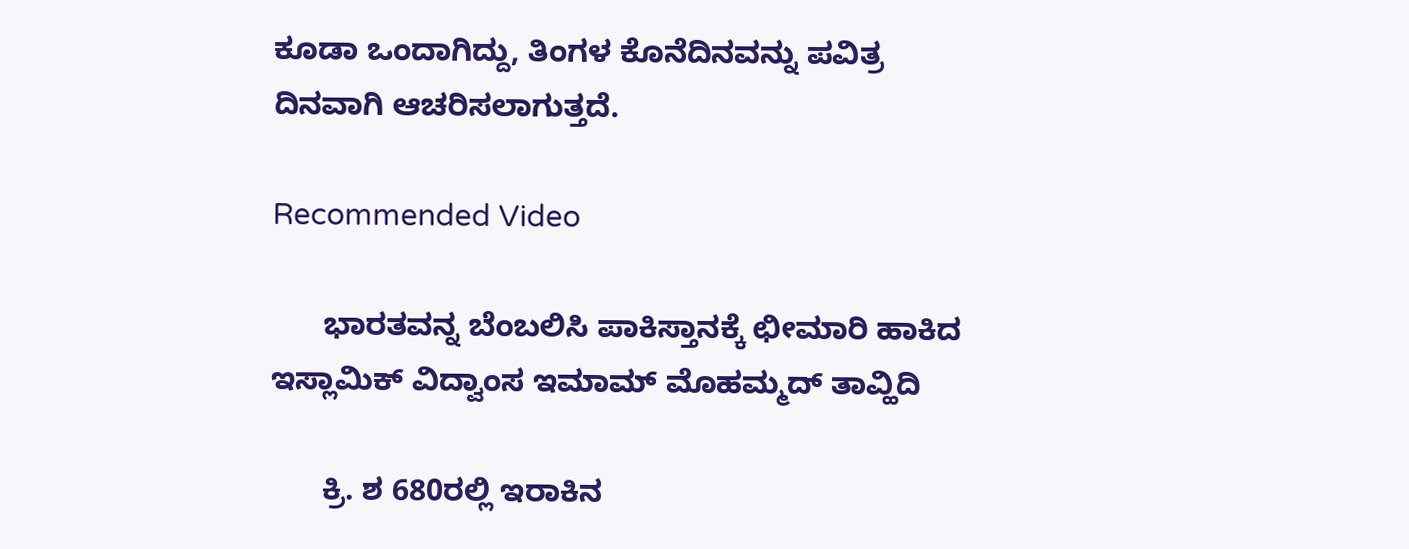ಕೂಡಾ ಒಂದಾಗಿದ್ದು, ತಿಂಗಳ ಕೊನೆದಿನವನ್ನು ಪವಿತ್ರ ದಿನವಾಗಿ ಆಚರಿಸಲಾಗುತ್ತದೆ.

Recommended Video

      ಭಾರತವನ್ನ ಬೆಂಬಲಿಸಿ ಪಾಕಿಸ್ತಾನಕ್ಕೆ ಛೀಮಾರಿ ಹಾಕಿದ ಇಸ್ಲಾಮಿಕ್ ವಿದ್ವಾಂಸ ಇಮಾಮ್ ಮೊಹಮ್ಮದ್ ತಾವ್ಹಿದಿ

      ಕ್ರಿ. ಶ 680ರಲ್ಲಿ ಇರಾಕಿನ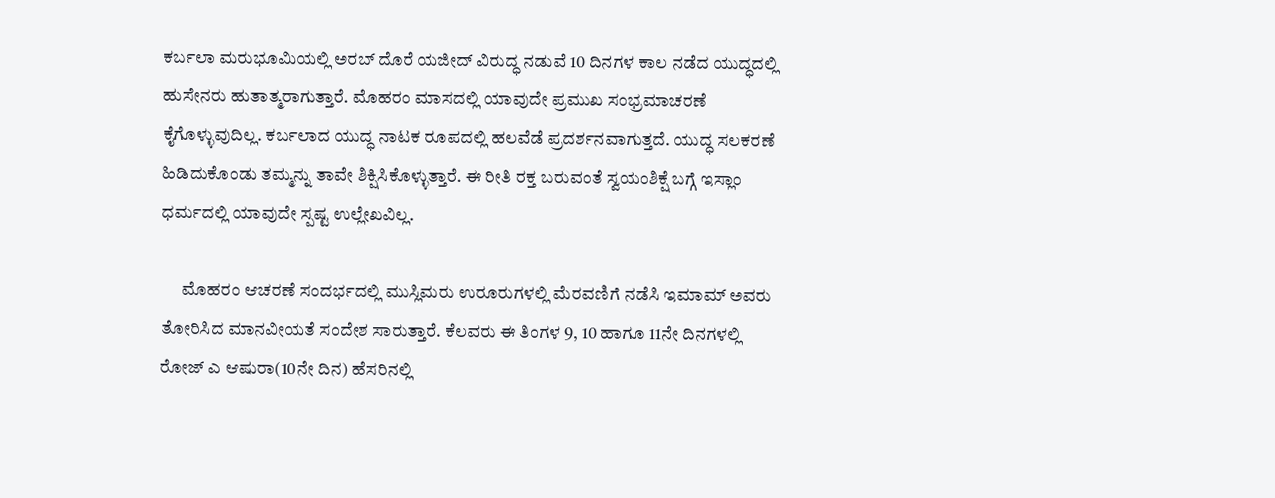ಕರ್ಬಲಾ ಮರುಭೂಮಿಯಲ್ಲಿ ಅರಬ್ ದೊರೆ ಯಜೀದ್ ವಿರುದ್ಧ ನಡುವೆ 10 ದಿನಗಳ ಕಾಲ ನಡೆದ ಯುದ್ಧದಲ್ಲಿ ಹುಸೇನರು ಹುತಾತ್ಮರಾಗುತ್ತಾರೆ. ಮೊಹರಂ ಮಾಸದಲ್ಲಿ ಯಾವುದೇ ಪ್ರಮುಖ ಸಂಭ್ರಮಾಚರಣೆ ಕೈಗೊಳ್ಳುವುದಿಲ್ಲ. ಕರ್ಬಲಾದ ಯುದ್ಧ ನಾಟಕ ರೂಪದಲ್ಲಿ ಹಲವೆಡೆ ಪ್ರದರ್ಶನವಾಗುತ್ತದೆ. ಯುದ್ಧ ಸಲಕರಣೆ ಹಿಡಿದುಕೊಂಡು ತಮ್ಮನ್ನು ತಾವೇ ಶಿಕ್ಷಿಸಿಕೊಳ್ಳುತ್ತಾರೆ. ಈ ರೀತಿ ರಕ್ತ ಬರುವಂತೆ ಸ್ವಯಂಶಿಕ್ಷೆ ಬಗ್ಗೆ ಇಸ್ಲಾಂ ಧರ್ಮದಲ್ಲಿ ಯಾವುದೇ ಸ್ಪಷ್ಟ ಉಲ್ಲೇಖವಿಲ್ಲ.

      ಮೊಹರಂ ಆಚರಣೆ ಸಂದರ್ಭದಲ್ಲಿ ಮುಸ್ಲಿಮರು ಉರೂರುಗಳಲ್ಲಿ ಮೆರವಣಿಗೆ ನಡೆಸಿ ಇಮಾಮ್ ಅವರು ತೋರಿಸಿದ ಮಾನವೀಯತೆ ಸಂದೇಶ ಸಾರುತ್ತಾರೆ. ಕೆಲವರು ಈ ತಿಂಗಳ 9, 10 ಹಾಗೂ 11ನೇ ದಿನಗಳಲ್ಲಿ ರೋಜ್ ಎ ಆಷುರಾ(10ನೇ ದಿನ) ಹೆಸರಿನಲ್ಲಿ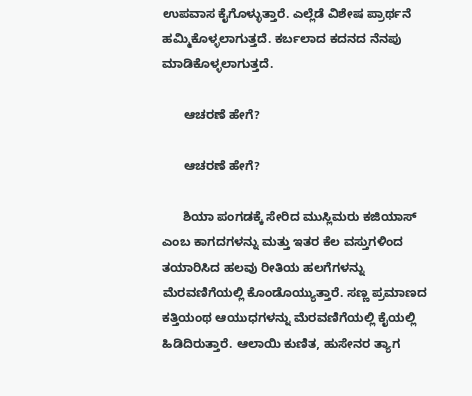ಉಪವಾಸ ಕೈಗೊಳ್ಳುತ್ತಾರೆ. ಎಲ್ಲೆಡೆ ವಿಶೇಷ ಪ್ರಾರ್ಥನೆ ಹಮ್ಮಿಕೊಳ್ಳಲಾಗುತ್ತದೆ. ಕರ್ಬಲಾದ ಕದನದ ನೆನಪು ಮಾಡಿಕೊಳ್ಳಲಾಗುತ್ತದೆ.

      ಆಚರಣೆ ಹೇಗೆ?

      ಆಚರಣೆ ಹೇಗೆ?

      ಶಿಯಾ ಪಂಗಡಕ್ಕೆ ಸೇರಿದ ಮುಸ್ಲಿಮರು ಕಜಿಯಾಸ್ ಎಂಬ ಕಾಗದಗಳನ್ನು ಮತ್ತು ಇತರ ಕೆಲ ವಸ್ತುಗಳಿಂದ ತಯಾರಿಸಿದ ಹಲವು ರೀತಿಯ ಹಲಗೆಗಳನ್ನು ಮೆರವಣಿಗೆಯಲ್ಲಿ ಕೊಂಡೊಯ್ಯುತ್ತಾರೆ. ಸಣ್ಣ ಪ್ರಮಾಣದ ಕತ್ತಿಯಂಥ ಆಯುಧಗಳನ್ನು ಮೆರವಣಿಗೆಯಲ್ಲಿ ಕೈಯಲ್ಲಿ ಹಿಡಿದಿರುತ್ತಾರೆ. ಆಲಾಯಿ ಕುಣಿತ, ಹುಸೇನರ ತ್ಯಾಗ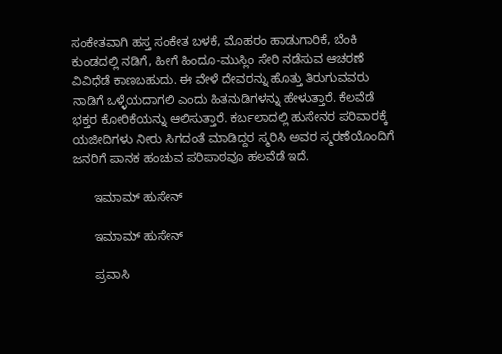ಸಂಕೇತವಾಗಿ ಹಸ್ತ ಸಂಕೇತ ಬಳಕೆ, ಮೊಹರಂ ಹಾಡುಗಾರಿಕೆ, ಬೆಂಕಿ ಕುಂಡದಲ್ಲಿ ನಡಿಗೆ, ಹೀಗೆ ಹಿಂದೂ-ಮುಸ್ಲಿಂ ಸೇರಿ ನಡೆಸುವ ಆಚರಣೆ ವಿವಿಧೆಡೆ ಕಾಣಬಹುದು. ಈ ವೇಳೆ ದೇವರನ್ನು ಹೊತ್ತು ತಿರುಗುವವರು ನಾಡಿಗೆ ಒಳ್ಳೆಯದಾಗಲಿ ಎಂದು ಹಿತನುಡಿಗಳನ್ನು ಹೇಳುತ್ತಾರೆ. ಕೆಲವೆಡೆ ಭಕ್ತರ ಕೋರಿಕೆಯನ್ನು ಆಲಿಸುತ್ತಾರೆ. ಕರ್ಬಲಾದಲ್ಲಿ ಹುಸೇನರ ಪರಿವಾರಕ್ಕೆ ಯಜೀದಿಗಳು ನೀರು ಸಿಗದಂತೆ ಮಾಡಿದ್ದರ ಸ್ಮರಿಸಿ ಅವರ ಸ್ಮರಣೆಯೊಂದಿಗೆ ಜನರಿಗೆ ಪಾನಕ ಹಂಚುವ ಪರಿಪಾಠವೂ ಹಲವೆಡೆ ಇದೆ.

      ಇಮಾಮ್ ಹುಸೇನ್

      ಇಮಾಮ್ ಹುಸೇನ್

      ಪ್ರವಾಸಿ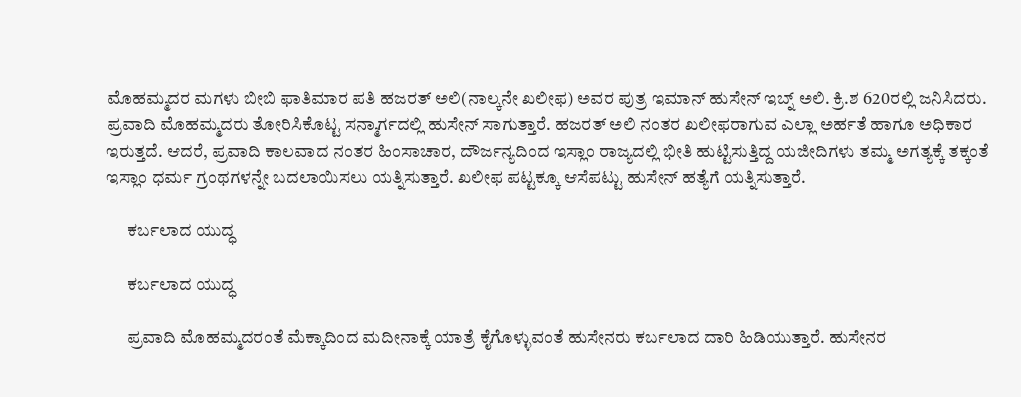ಮೊಹಮ್ಮದರ ಮಗಳು ಬೀಬಿ ಫಾತಿಮಾರ ಪತಿ ಹಜರತ್ ಅಲಿ(ನಾಲ್ಕನೇ ಖಲೀಫ) ಅವರ ಪುತ್ರ ಇಮಾನ್ ಹುಸೇನ್ ಇಬ್ನ್ ಅಲಿ. ಕ್ರಿ.ಶ 620ರಲ್ಲಿ ಜನಿಸಿದರು. ಪ್ರವಾದಿ ಮೊಹಮ್ಮದರು ತೋರಿಸಿಕೊಟ್ಟ ಸನ್ಮಾರ್ಗದಲ್ಲಿ ಹುಸೇನ್ ಸಾಗುತ್ತಾರೆ. ಹಜರತ್ ಅಲಿ ನಂತರ ಖಲೀಫರಾಗುವ ಎಲ್ಲಾ ಅರ್ಹತೆ ಹಾಗೂ ಅಧಿಕಾರ ಇರುತ್ತದೆ. ಆದರೆ, ಪ್ರವಾದಿ ಕಾಲವಾದ ನಂತರ ಹಿಂಸಾಚಾರ, ದೌರ್ಜನ್ಯದಿಂದ ಇಸ್ಲಾಂ ರಾಜ್ಯದಲ್ಲಿ ಭೀತಿ ಹುಟ್ಟಿಸುತ್ತಿದ್ದ ಯಜೀದಿಗಳು ತಮ್ಮ ಅಗತ್ಯಕ್ಕೆ ತಕ್ಕಂತೆ ಇಸ್ಲಾಂ ಧರ್ಮ ಗ್ರಂಥಗಳನ್ನೇ ಬದಲಾಯಿಸಲು ಯತ್ನಿಸುತ್ತಾರೆ. ಖಲೀಫ ಪಟ್ಟಕ್ಕೂ ಆಸೆಪಟ್ಟು ಹುಸೇನ್ ಹತ್ಯೆಗೆ ಯತ್ನಿಸುತ್ತಾರೆ.

      ಕರ್ಬಲಾದ ಯುದ್ಧ

      ಕರ್ಬಲಾದ ಯುದ್ಧ

      ಪ್ರವಾದಿ ಮೊಹಮ್ಮದರಂತೆ ಮೆಕ್ಕಾದಿಂದ ಮದೀನಾಕ್ಕೆ ಯಾತ್ರೆ ಕೈಗೊಳ್ಳುವಂತೆ ಹುಸೇನರು ಕರ್ಬಲಾದ ದಾರಿ ಹಿಡಿಯುತ್ತಾರೆ. ಹುಸೇನರ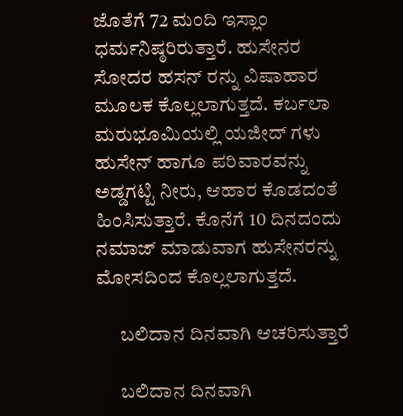ಜೊತೆಗೆ 72 ಮಂದಿ ಇಸ್ಲಾಂ ಧರ್ಮನಿಷ್ಠರಿರುತ್ತಾರೆ. ಹುಸೇನರ ಸೋದರ ಹಸನ್ ರನ್ನು ವಿಷಾಹಾರ ಮೂಲಕ ಕೊಲ್ಲಲಾಗುತ್ತದೆ. ಕರ್ಬಲಾ ಮರುಭೂಮಿಯಲ್ಲಿ ಯಜೀದ್ ಗಳು ಹುಸೇನ್ ಹಾಗೂ ಪರಿವಾರವನ್ನು ಅಡ್ಡಗಟ್ಟಿ ನೀರು, ಆಹಾರ ಕೊಡದಂತೆ ಹಿಂಸಿಸುತ್ತಾರೆ. ಕೊನೆಗೆ 10 ದಿನದಂದು ನಮಾಜ್ ಮಾಡುವಾಗ ಹುಸೇನರನ್ನು ಮೋಸದಿಂದ ಕೊಲ್ಲಲಾಗುತ್ತದೆ.

      ಬಲಿದಾನ ದಿನವಾಗಿ ಆಚರಿಸುತ್ತಾರೆ

      ಬಲಿದಾನ ದಿನವಾಗಿ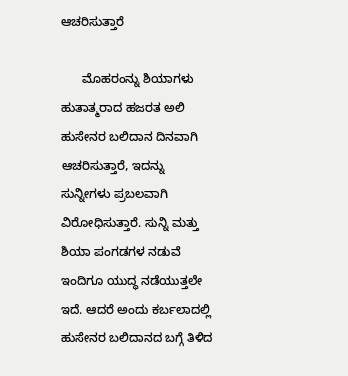ಆಚರಿಸುತ್ತಾರೆ

      ಮೊಹರಂನ್ನು ಶಿಯಾಗಳು ಹುತಾತ್ಮರಾದ ಹಜರತ ಅಲಿ ಹುಸೇನರ ಬಲಿದಾನ ದಿನವಾಗಿ ಆಚರಿಸುತ್ತಾರೆ, ಇದನ್ನು ಸುನ್ನೀಗಳು ಪ್ರಬಲವಾಗಿ ವಿರೋಧಿಸುತ್ತಾರೆ. ಸುನ್ನಿ ಮತ್ತು ಶಿಯಾ ಪಂಗಡಗಳ ನಡುವೆ ಇಂದಿಗೂ ಯುದ್ಧ ನಡೆಯುತ್ತಲೇ ಇದೆ. ಆದರೆ ಅಂದು ಕರ್ಬಲಾದಲ್ಲಿ ಹುಸೇನರ ಬಲಿದಾನದ ಬಗ್ಗೆ ತಿಳಿದ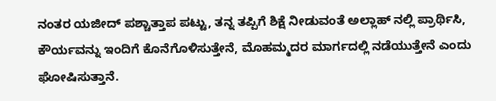ನಂತರ ಯಜೀದ್ ಪಶ್ಚಾತ್ತಾಪ ಪಟ್ಟು, ತನ್ನ ತಪ್ಪಿಗೆ ಶಿಕ್ಷೆ ನೀಡುವಂತೆ ಅಲ್ಲಾಹ್ ನಲ್ಲಿ ಪ್ರಾರ್ಥಿಸಿ, ಕೌರ್ಯವನ್ನು ಇಂದಿಗೆ ಕೊನೆಗೊಳಿಸುತ್ತೇನೆ, ಮೊಹಮ್ಮದರ ಮಾರ್ಗದಲ್ಲಿ ನಡೆಯುತ್ತೇನೆ ಎಂದು ಘೋಷಿಸುತ್ತಾನೆ.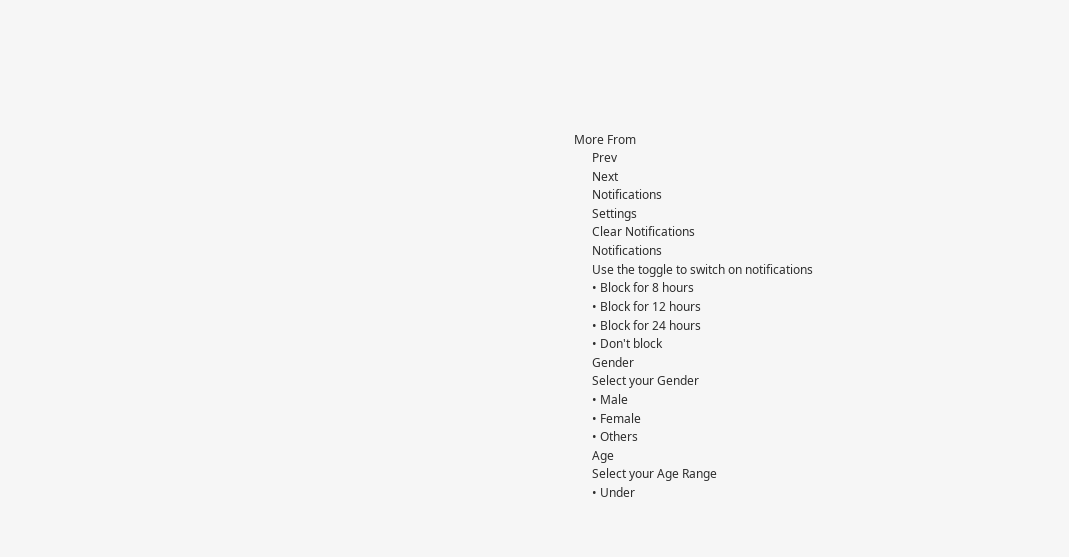More From
      Prev
      Next
      Notifications
      Settings
      Clear Notifications
      Notifications
      Use the toggle to switch on notifications
      • Block for 8 hours
      • Block for 12 hours
      • Block for 24 hours
      • Don't block
      Gender
      Select your Gender
      • Male
      • Female
      • Others
      Age
      Select your Age Range
      • Under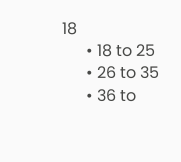18
      • 18 to 25
      • 26 to 35
      • 36 to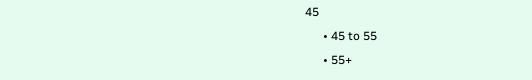45
      • 45 to 55
      • 55+